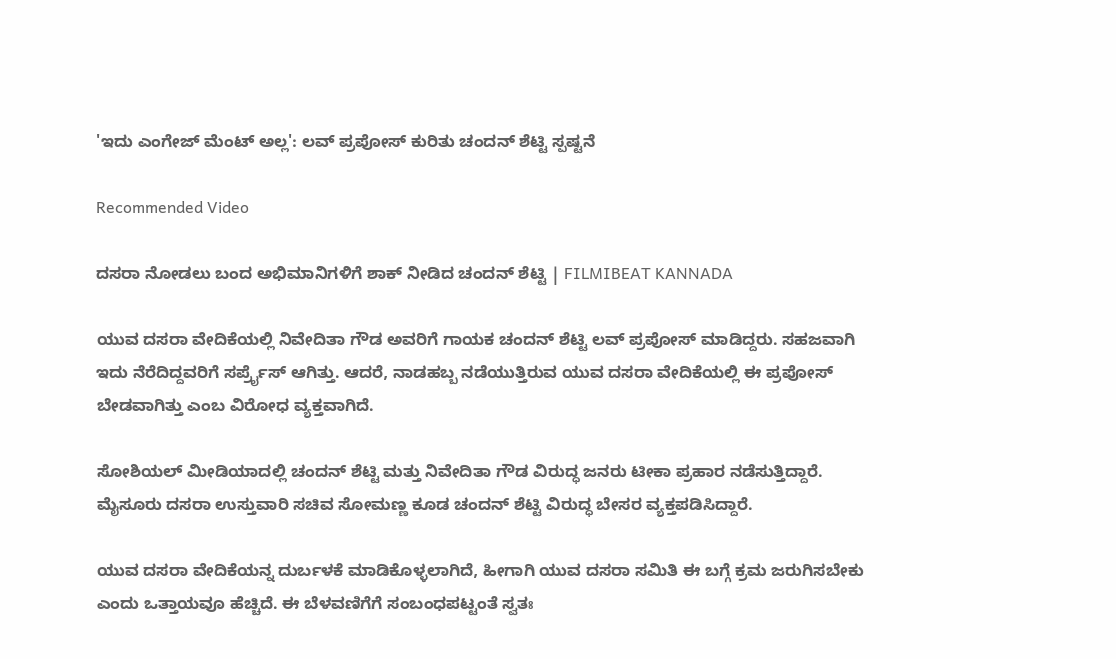'ಇದು ಎಂಗೇಜ್ ಮೆಂಟ್ ಅಲ್ಲ': ಲವ್ ಪ್ರಪೋಸ್ ಕುರಿತು ಚಂದನ್ ಶೆಟ್ಟಿ ಸ್ಪಷ್ಟನೆ

Recommended Video

ದಸರಾ ನೋಡಲು ಬಂದ ಅಭಿಮಾನಿಗಳಿಗೆ ಶಾಕ್ ನೀಡಿದ ಚಂದನ್ ಶೆಟ್ಟಿ | FILMIBEAT KANNADA

ಯುವ ದಸರಾ ವೇದಿಕೆಯಲ್ಲಿ ನಿವೇದಿತಾ ಗೌಡ ಅವರಿಗೆ ಗಾಯಕ ಚಂದನ್ ಶೆಟ್ಟಿ ಲವ್ ಪ್ರಪೋಸ್ ಮಾಡಿದ್ದರು. ಸಹಜವಾಗಿ ಇದು ನೆರೆದಿದ್ದವರಿಗೆ ಸರ್ಪ್ರೈಸ್ ಆಗಿತ್ತು. ಆದರೆ, ನಾಡಹಬ್ಬ ನಡೆಯುತ್ತಿರುವ ಯುವ ದಸರಾ ವೇದಿಕೆಯಲ್ಲಿ ಈ ಪ್ರಪೋಸ್ ಬೇಡವಾಗಿತ್ತು ಎಂಬ ವಿರೋಧ ವ್ಯಕ್ತವಾಗಿದೆ.

ಸೋಶಿಯಲ್ ಮೀಡಿಯಾದಲ್ಲಿ ಚಂದನ್ ಶೆಟ್ಟಿ ಮತ್ತು ನಿವೇದಿತಾ ಗೌಡ ವಿರುದ್ಧ ಜನರು ಟೀಕಾ ಪ್ರಹಾರ ನಡೆಸುತ್ತಿದ್ದಾರೆ. ಮೈಸೂರು ದಸರಾ ಉಸ್ತುವಾರಿ ಸಚಿವ ಸೋಮಣ್ಣ ಕೂಡ ಚಂದನ್ ಶೆಟ್ಟಿ ವಿರುದ್ಧ ಬೇಸರ ವ್ಯಕ್ತಪಡಿಸಿದ್ದಾರೆ.

ಯುವ ದಸರಾ ವೇದಿಕೆಯನ್ನ ದುರ್ಬಳಕೆ ಮಾಡಿಕೊಳ್ಳಲಾಗಿದೆ, ಹೀಗಾಗಿ ಯುವ ದಸರಾ ಸಮಿತಿ ಈ ಬಗ್ಗೆ ಕ್ರಮ ಜರುಗಿಸಬೇಕು ಎಂದು ಒತ್ತಾಯವೂ ಹೆಚ್ಚಿದೆ. ಈ ಬೆಳವಣಿಗೆಗೆ ಸಂಬಂಧಪಟ್ಟಂತೆ ಸ್ವತಃ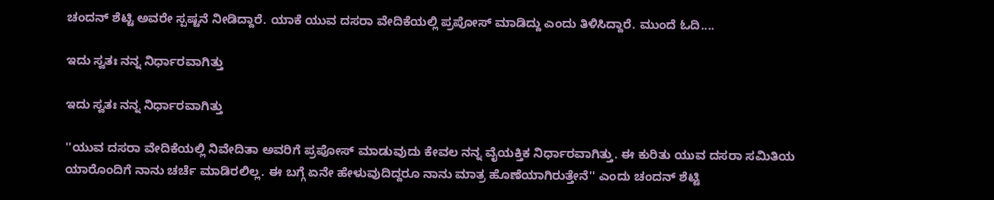ಚಂದನ್ ಶೆಟ್ಟಿ ಅವರೇ ಸ್ಪಷ್ಟನೆ ನೀಡಿದ್ದಾರೆ. ಯಾಕೆ ಯುವ ದಸರಾ ವೇದಿಕೆಯಲ್ಲಿ ಪ್ರಪೋಸ್ ಮಾಡಿದ್ದು ಎಂದು ತಿಳಿಸಿದ್ದಾರೆ. ಮುಂದೆ ಓದಿ....

ಇದು ಸ್ವತಃ ನನ್ನ ನಿರ್ಧಾರವಾಗಿತ್ತು

ಇದು ಸ್ವತಃ ನನ್ನ ನಿರ್ಧಾರವಾಗಿತ್ತು

''ಯುವ ದಸರಾ ವೇದಿಕೆಯಲ್ಲಿ ನಿವೇದಿತಾ ಅವರಿಗೆ ಪ್ರಪೋಸ್ ಮಾಡುವುದು ಕೇವಲ ನನ್ನ ವೈಯಕ್ತಿಕ ನಿರ್ಧಾರವಾಗಿತ್ತು. ಈ ಕುರಿತು ಯುವ ದಸರಾ ಸಮಿತಿಯ ಯಾರೊಂದಿಗೆ ನಾನು ಚರ್ಚೆ ಮಾಡಿರಲಿಲ್ಲ. ಈ ಬಗ್ಗೆ ಏನೇ ಹೇಳುವುದಿದ್ದರೂ ನಾನು ಮಾತ್ರ ಹೊಣೆಯಾಗಿರುತ್ತೇನೆ'' ಎಂದು ಚಂದನ್ ಶೆಟ್ಟಿ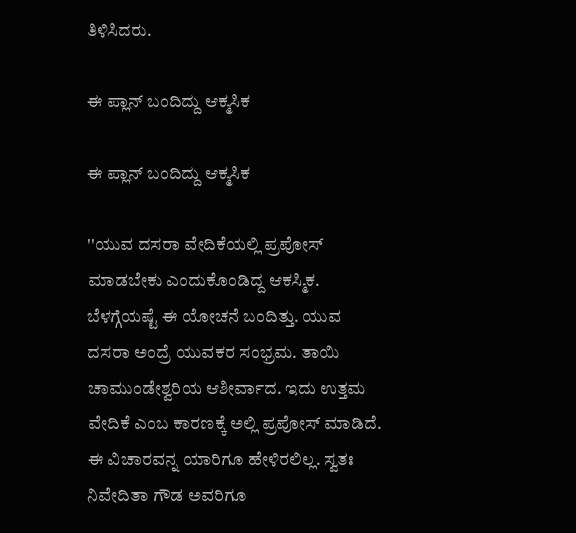ತಿಳಿಸಿದರು.

ಈ ಪ್ಲಾನ್ ಬಂದಿದ್ದು ಆಕ್ಮಸಿಕ

ಈ ಪ್ಲಾನ್ ಬಂದಿದ್ದು ಆಕ್ಮಸಿಕ

''ಯುವ ದಸರಾ ವೇದಿಕೆಯಲ್ಲಿ ಪ್ರಪೋಸ್ ಮಾಡಬೇಕು ಎಂದುಕೊಂಡಿದ್ದ ಆಕಸ್ಮಿಕ. ಬೆಳಗ್ಗೆಯಷ್ಟೆ ಈ ಯೋಚನೆ ಬಂದಿತ್ತು. ಯುವ ದಸರಾ ಅಂದ್ರೆ ಯುವಕರ ಸಂಭ್ರಮ. ತಾಯಿ ಚಾಮುಂಡೇಶ್ವರಿಯ ಆಶೀರ್ವಾದ. ಇದು ಉತ್ತಮ ವೇದಿಕೆ ಎಂಬ ಕಾರಣಕ್ಕೆ ಅಲ್ಲಿ ಪ್ರಪೋಸ್ ಮಾಡಿದೆ. ಈ ವಿಚಾರವನ್ನ ಯಾರಿಗೂ ಹೇಳಿರಲಿಲ್ಲ. ಸ್ವತಃ ನಿವೇದಿತಾ ಗೌಡ ಅವರಿಗೂ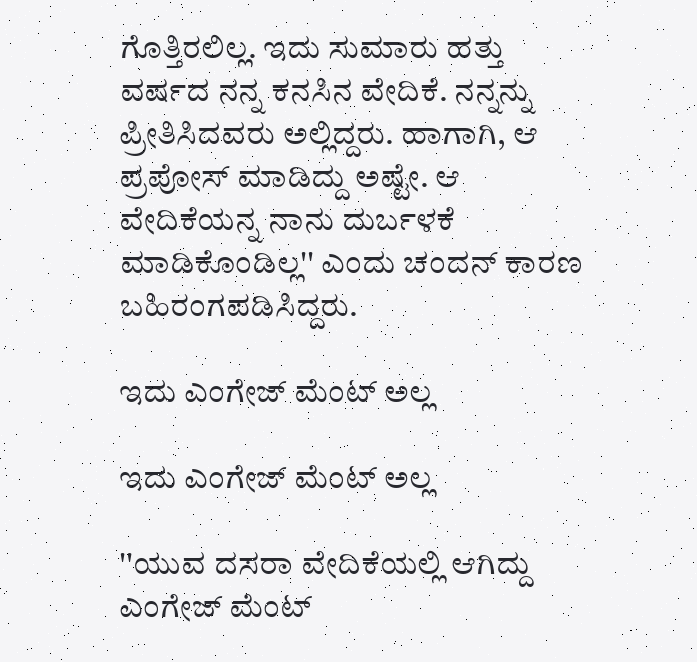ಗೊತ್ತಿರಲಿಲ್ಲ. ಇದು ಸುಮಾರು ಹತ್ತು ವರ್ಷದ ನನ್ನ ಕನಸಿನ ವೇದಿಕೆ. ನನ್ನನ್ನು ಪ್ರೀತಿಸಿದವರು ಅಲ್ಲಿದ್ದರು. ಹಾಗಾಗಿ, ಆ ಪ್ರಪೋಸ್ ಮಾಡಿದ್ದು ಅಷ್ಟೇ. ಆ ವೇದಿಕೆಯನ್ನ ನಾನು ದುರ್ಬಳಕೆ ಮಾಡಿಕೊಂಡಿಲ್ಲ'' ಎಂದು ಚಂದನ್ ಕಾರಣ ಬಹಿರಂಗಪಡಿಸಿದ್ದರು.

ಇದು ಎಂಗೇಜ್ ಮೆಂಟ್ ಅಲ್ಲ

ಇದು ಎಂಗೇಜ್ ಮೆಂಟ್ ಅಲ್ಲ

''ಯುವ ದಸರಾ ವೇದಿಕೆಯಲ್ಲಿ ಆಗಿದ್ದು ಎಂಗೇಜ್ ಮೆಂಟ್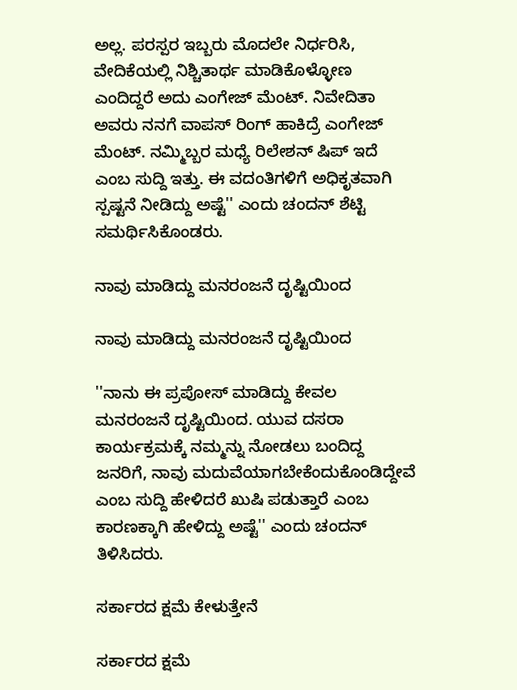ಅಲ್ಲ. ಪರಸ್ಪರ ಇಬ್ಬರು ಮೊದಲೇ ನಿರ್ಧರಿಸಿ, ವೇದಿಕೆಯಲ್ಲಿ ನಿಶ್ಚಿತಾರ್ಥ ಮಾಡಿಕೊಳ್ಳೋಣ ಎಂದಿದ್ದರೆ ಅದು ಎಂಗೇಜ್ ಮೆಂಟ್. ನಿವೇದಿತಾ ಅವರು ನನಗೆ ವಾಪಸ್ ರಿಂಗ್ ಹಾಕಿದ್ರೆ ಎಂಗೇಜ್ ಮೆಂಟ್. ನಮ್ಮಿಬ್ಬರ ಮಧ್ಯೆ ರಿಲೇಶನ್ ಷಿಪ್ ಇದೆ ಎಂಬ ಸುದ್ದಿ ಇತ್ತು. ಈ ವದಂತಿಗಳಿಗೆ ಅಧಿಕೃತವಾಗಿ ಸ್ಪಷ್ಟನೆ ನೀಡಿದ್ದು ಅಷ್ಟೆ'' ಎಂದು ಚಂದನ್ ಶೆಟ್ಟಿ ಸಮರ್ಥಿಸಿಕೊಂಡರು.

ನಾವು ಮಾಡಿದ್ದು ಮನರಂಜನೆ ದೃಷ್ಟಿಯಿಂದ

ನಾವು ಮಾಡಿದ್ದು ಮನರಂಜನೆ ದೃಷ್ಟಿಯಿಂದ

''ನಾನು ಈ ಪ್ರಪೋಸ್ ಮಾಡಿದ್ದು ಕೇವಲ ಮನರಂಜನೆ ದೃಷ್ಟಿಯಿಂದ. ಯುವ ದಸರಾ ಕಾರ್ಯಕ್ರಮಕ್ಕೆ ನಮ್ಮನ್ನು ನೋಡಲು ಬಂದಿದ್ದ ಜನರಿಗೆ, ನಾವು ಮದುವೆಯಾಗಬೇಕೆಂದುಕೊಂಡಿದ್ದೇವೆ ಎಂಬ ಸುದ್ದಿ ಹೇಳಿದರೆ ಖುಷಿ ಪಡುತ್ತಾರೆ ಎಂಬ ಕಾರಣಕ್ಕಾಗಿ ಹೇಳಿದ್ದು ಅಷ್ಟೆ'' ಎಂದು ಚಂದನ್ ತಿಳಿಸಿದರು.

ಸರ್ಕಾರದ ಕ್ಷಮೆ ಕೇಳುತ್ತೇನೆ

ಸರ್ಕಾರದ ಕ್ಷಮೆ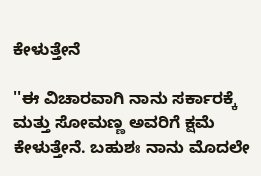ಕೇಳುತ್ತೇನೆ

''ಈ ವಿಚಾರವಾಗಿ ನಾನು ಸರ್ಕಾರಕ್ಕೆ ಮತ್ತು ಸೋಮಣ್ಣ ಅವರಿಗೆ ಕ್ಷಮೆ ಕೇಳುತ್ತೇನೆ. ಬಹುಶಃ ನಾನು ಮೊದಲೇ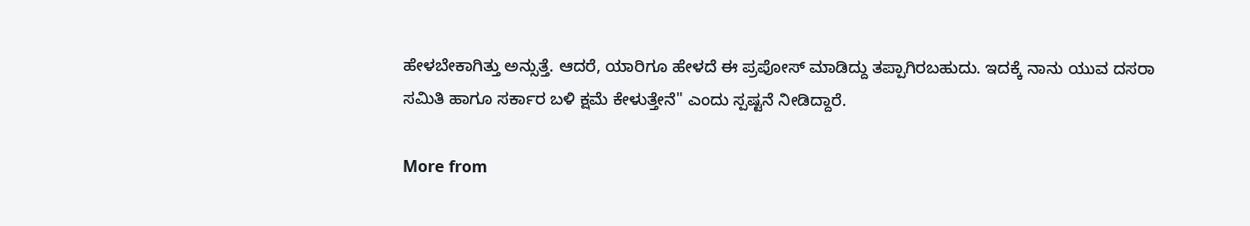ಹೇಳಬೇಕಾಗಿತ್ತು ಅನ್ಸುತ್ತೆ. ಆದರೆ, ಯಾರಿಗೂ ಹೇಳದೆ ಈ ಪ್ರಪೋಸ್ ಮಾಡಿದ್ದು ತಪ್ಪಾಗಿರಬಹುದು. ಇದಕ್ಕೆ ನಾನು ಯುವ ದಸರಾ ಸಮಿತಿ ಹಾಗೂ ಸರ್ಕಾರ ಬಳಿ ಕ್ಷಮೆ ಕೇಳುತ್ತೇನೆ'' ಎಂದು ಸ್ಪಷ್ಟನೆ ನೀಡಿದ್ದಾರೆ.

More from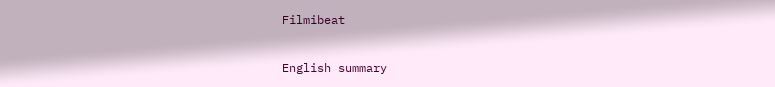Filmibeat

English summary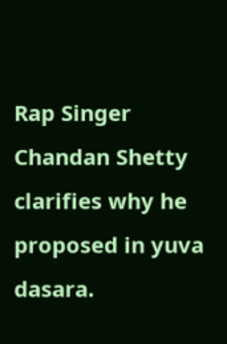Rap Singer Chandan Shetty clarifies why he proposed in yuva dasara.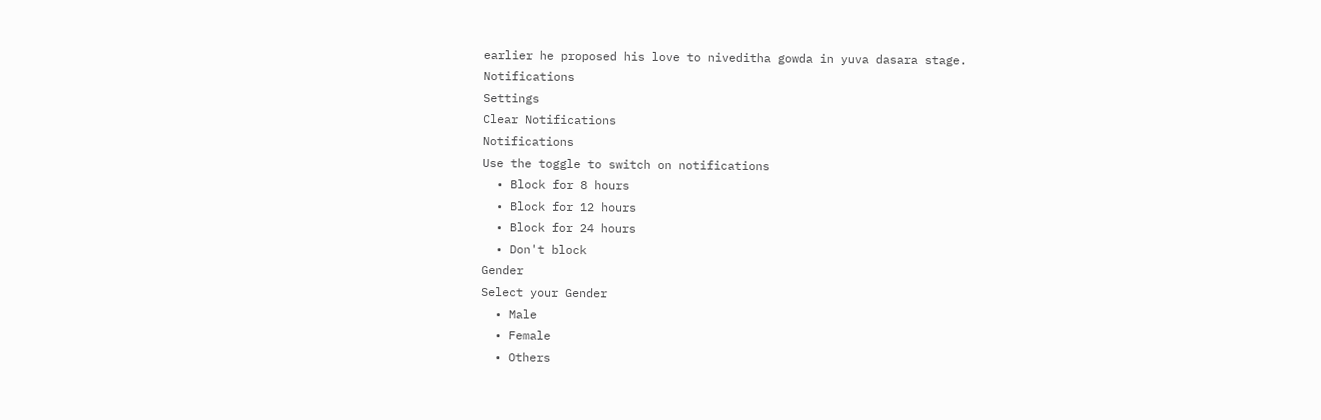earlier he proposed his love to niveditha gowda in yuva dasara stage.
Notifications
Settings
Clear Notifications
Notifications
Use the toggle to switch on notifications
  • Block for 8 hours
  • Block for 12 hours
  • Block for 24 hours
  • Don't block
Gender
Select your Gender
  • Male
  • Female
  • Others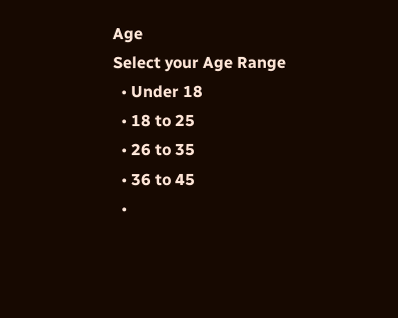Age
Select your Age Range
  • Under 18
  • 18 to 25
  • 26 to 35
  • 36 to 45
  •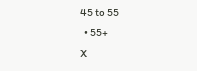45 to 55
  • 55+
X